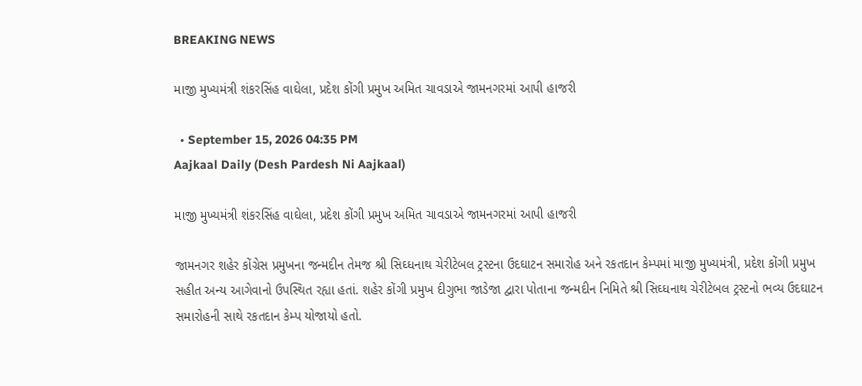BREAKING NEWS

માજી મુખ્યમંત્રી શંકરસિંહ વાઘેલા, પ્રદેશ કોંગી પ્રમુખ અમિત ચાવડાએ જામનગરમાં આપી હાજરી

  • September 15, 2026 04:35 PM
Aajkaal Daily (Desh Pardesh Ni Aajkaal)

માજી મુખ્યમંત્રી શંકરસિંહ વાઘેલા, પ્રદેશ કોંગી પ્રમુખ અમિત ચાવડાએ જામનગરમાં આપી હાજરી

જામનગર શહેર કોંગ્રેસ પ્રમુખના જન્મદીન તેમજ શ્રી સિઘ્ધનાથ ચેરીટેબલ ટ્રસ્ટના ઉદઘાટન સમારોહ અને રકતદાન કેમ્પમાં માજી મુખ્યમંત્રી, પ્રદેશ કોંગી પ્રમુખ સહીત અન્ય આગેવાનો ઉપસ્થિત રહ્યા હતાં. શહેર કોંગી પ્રમુખ દીગુભા જાડેજા દ્વારા પોતાના જન્મદીન નિમિતે શ્રી સિઘ્ધનાથ ચેરીટેબલ ટ્રસ્ટનો ભવ્ય ઉદઘાટન સમારોહની સાથે રકતદાન કેમ્પ યોજાયો હતો.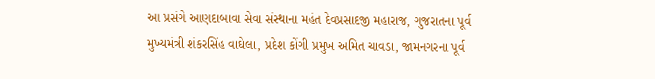આ પ્રસંગે આણદાબાવા સેવા સંસ્થાના મહંત દેવપ્રસાદજી મહારાજ, ગુજરાતના પૂર્વ મુખ્યમંત્રી શંકરસિંહ વાઘેલા, પ્રદેશ કોંગી પ્રમુખ અમિત ચાવડા, જામનગરના પૂર્વ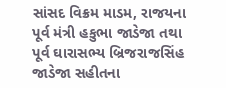સાંસદ વિક્રમ માડમ, રાજયના પૂર્વ મંત્રી હકુભા જાડેજા તથા પૂર્વ ઘારાસભ્ય બ્રિજરાજસિંહ જાડેજા સહીતના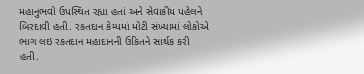મહાનુભવો ઉપસ્થિત રહ્યા હતાં અને સેવાકીય પહેલને બિરદાવી હતી. રકતદાન કેમ્પમાં મોટી સંખ્યામાં લોકોએ ભાગ લઇ રકતદાન મહાદાનની ઉકિતને સાર્થક કરી હતી.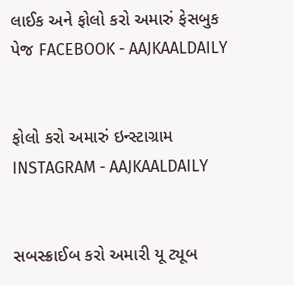લાઈક અને ફોલો કરો અમારું ફેસબુક પેજ FACEBOOK - AAJKAALDAILY


ફોલો કરો અમારું ઇન્સ્ટાગ્રામ INSTAGRAM - AAJKAALDAILY


સબસ્ક્રાઈબ કરો અમારી યૂ ટ્યૂબ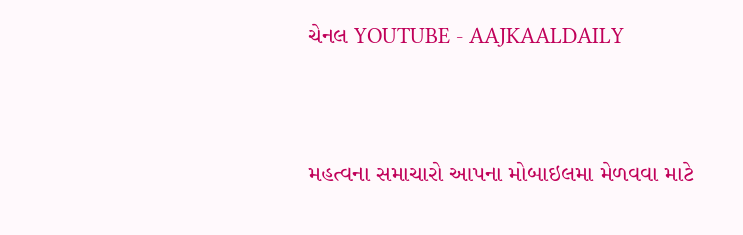ચેનલ YOUTUBE - AAJKAALDAILY


મહત્વના સમાચારો આપના મોબાઇલમા મેળવવા માટે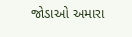જોડાઓ અમારા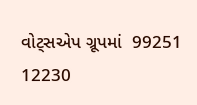વોટ્સએપ ગ્રૂપમાં  99251 12230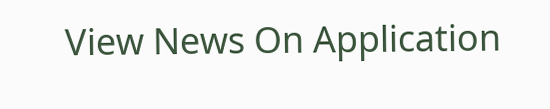View News On Application